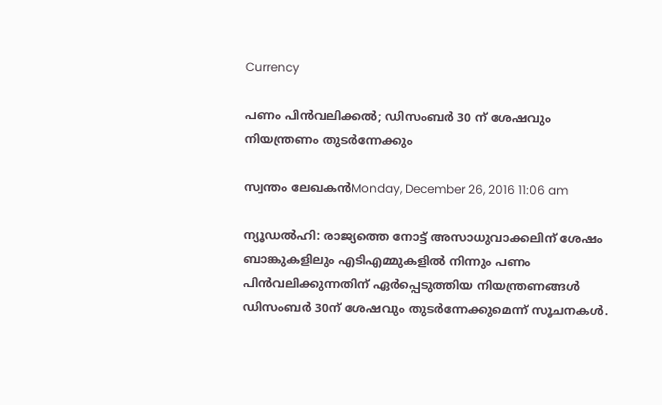Currency

പണം പിന്‍വലിക്കല്‍; ഡിസംബര്‍ 30 ന് ശേഷവും നിയന്ത്രണം തുടര്‍ന്നേക്കും

സ്വന്തം ലേഖകന്‍Monday, December 26, 2016 11:06 am

ന്യൂഡല്‍ഹി: രാജ്യത്തെ നോട്ട് അസാധുവാക്കലിന് ശേഷം ബാങ്കുകളിലും എടിഎമ്മുകളില്‍ നിന്നും പണം പിന്‍വലിക്കുന്നതിന് ഏര്‍പ്പെടുത്തിയ നിയന്ത്രണങ്ങള്‍ ഡിസംബര്‍ 30ന് ശേഷവും തുടര്‍ന്നേക്കുമെന്ന് സൂചനകള്‍.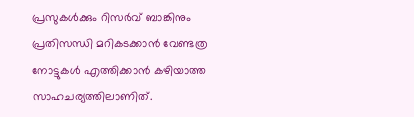പ്രസുകള്‍ക്കും റിസര്‍വ് ബാങ്കിനും പ്രതിസന്ധി മറികടക്കാന്‍ വേണ്ടത്ര നോട്ടുകള്‍ എത്തിക്കാന്‍ കഴിയാത്ത സാഹചര്യത്തിലാണിത്.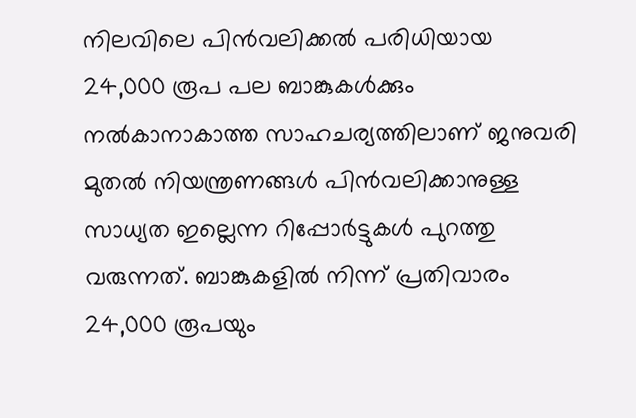നിലവിലെ പിന്‍വലിക്കല്‍ പരിധിയായ 24,000 രൂപ പല ബാങ്കുകള്‍ക്കും നല്‍കാനാകാത്ത സാഹചര്യത്തിലാണ് ജനുവരി മുതല്‍ നിയന്ത്രണങ്ങള്‍ പിന്‍വലിക്കാനുള്ള സാധ്യത ഇല്ലെന്ന റിപ്പോര്‍ട്ടുകള്‍ പുറത്തു വരുന്നത്. ബാങ്കുകളില്‍ നിന്ന് പ്രതിവാരം 24,000 രൂപയും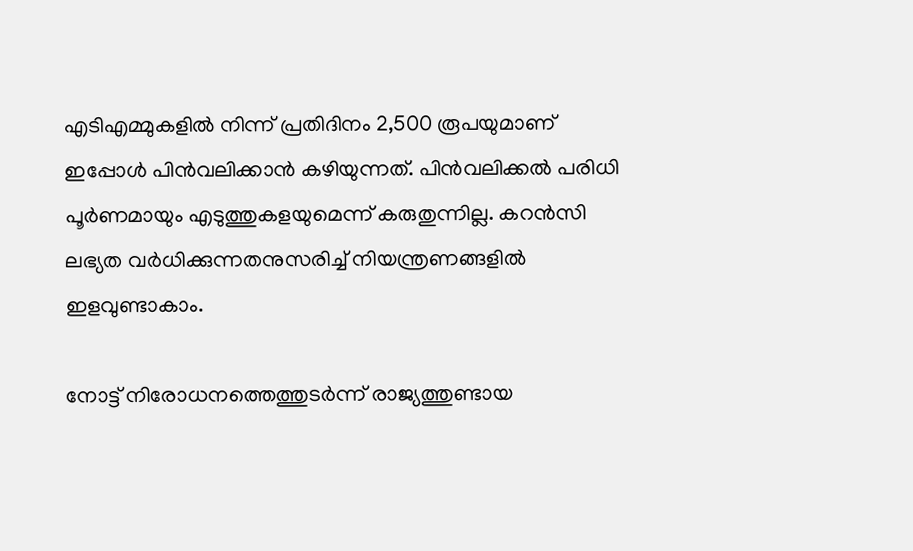എടിഎമ്മുകളില്‍ നിന്ന് പ്രതിദിനം 2,500 രൂപയുമാണ് ഇപ്പോള്‍ പിന്‍വലിക്കാന്‍ കഴിയുന്നത്. പിന്‍വലിക്കല്‍ പരിധി പൂര്‍ണമായും എടുത്തുകളയുമെന്ന് കരുതുന്നില്ല. കറന്‍സി ലഭ്യത വര്‍ധിക്കുന്നതനുസരിച്ച് നിയന്ത്രണങ്ങളില്‍ ഇളവുണ്ടാകാം.

നോട്ട് നിരോധനത്തെത്തുടര്‍ന്ന് രാജ്യത്തുണ്ടായ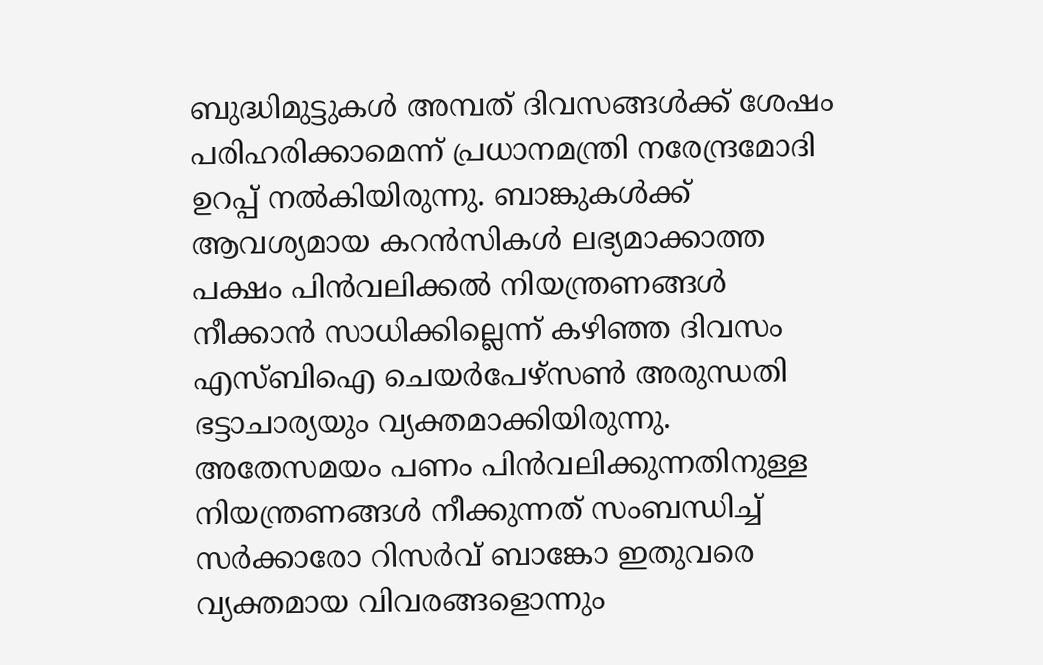ബുദ്ധിമുട്ടുകള്‍ അമ്പത് ദിവസങ്ങള്‍ക്ക് ശേഷം പരിഹരിക്കാമെന്ന് പ്രധാനമന്ത്രി നരേന്ദ്രമോദി ഉറപ്പ് നല്‍കിയിരുന്നു. ബാങ്കുകള്‍ക്ക് ആവശ്യമായ കറന്‍സികള്‍ ലഭ്യമാക്കാത്ത പക്ഷം പിന്‍വലിക്കല്‍ നിയന്ത്രണങ്ങള്‍ നീക്കാന്‍ സാധിക്കില്ലെന്ന് കഴിഞ്ഞ ദിവസം എസ്ബിഐ ചെയര്‍പേഴ്‌സണ്‍ അരുന്ധതി ഭട്ടാചാര്യയും വ്യക്തമാക്കിയിരുന്നു. അതേസമയം പണം പിന്‍വലിക്കുന്നതിനുള്ള നിയന്ത്രണങ്ങള്‍ നീക്കുന്നത് സംബന്ധിച്ച് സര്‍ക്കാരോ റിസര്‍വ് ബാങ്കോ ഇതുവരെ വ്യക്തമായ വിവരങ്ങളൊന്നും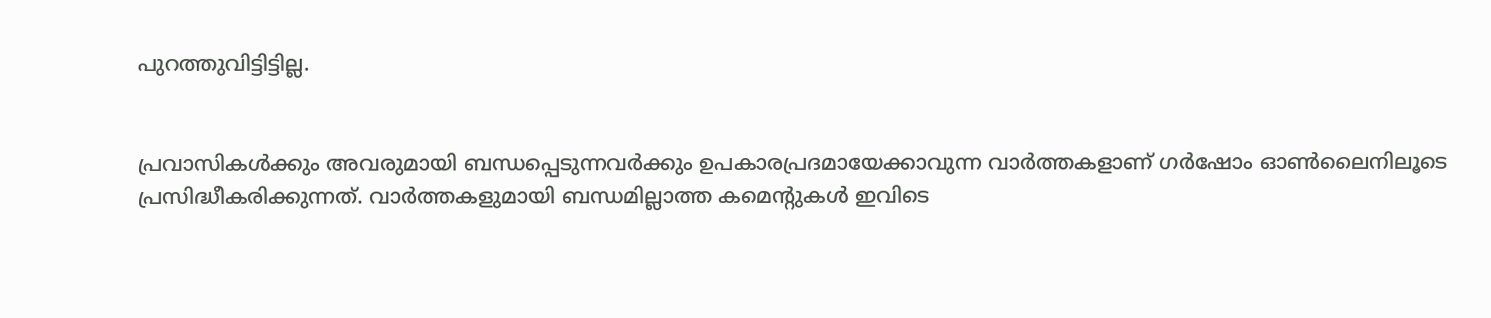പുറത്തുവിട്ടിട്ടില്ല.


പ്രവാസികൾക്കും അവരുമായി ബന്ധപ്പെടുന്നവർക്കും ഉപകാരപ്രദമായേക്കാവുന്ന വാർത്തകളാണ് ഗർഷോം ഓൺലൈനിലൂടെ പ്രസിദ്ധീകരിക്കുന്നത്. വാർത്തകളുമായി ബന്ധമില്ലാത്ത കമെന്റുകൾ ഇവിടെ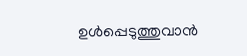ഉൾപ്പെടുത്തുവാൻ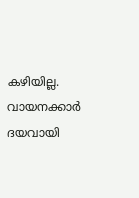കഴിയില്ല. വായനക്കാർ ദയവായി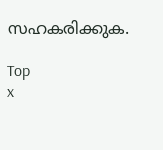സഹകരിക്കുക.

Top
x